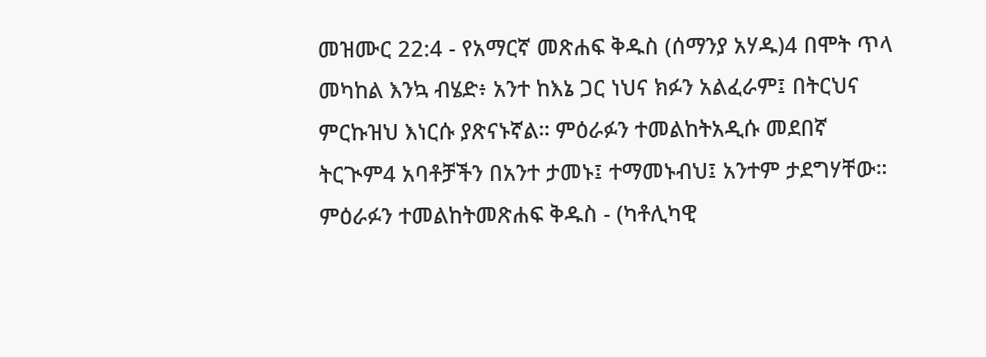መዝሙር 22:4 - የአማርኛ መጽሐፍ ቅዱስ (ሰማንያ አሃዱ)4 በሞት ጥላ መካከል እንኳ ብሄድ፥ አንተ ከእኔ ጋር ነህና ክፉን አልፈራም፤ በትርህና ምርኩዝህ እነርሱ ያጽናኑኛል። ምዕራፉን ተመልከትአዲሱ መደበኛ ትርጒም4 አባቶቻችን በአንተ ታመኑ፤ ተማመኑብህ፤ አንተም ታደግሃቸው። ምዕራፉን ተመልከትመጽሐፍ ቅዱስ - (ካቶሊካዊ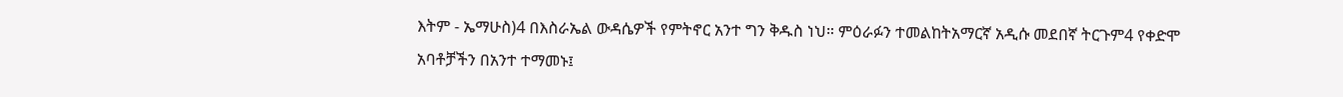እትም - ኤማሁስ)4 በእስራኤል ውዳሴዎች የምትኖር አንተ ግን ቅዱስ ነህ። ምዕራፉን ተመልከትአማርኛ አዲሱ መደበኛ ትርጉም4 የቀድሞ አባቶቻችን በአንተ ተማመኑ፤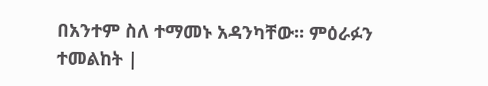በአንተም ስለ ተማመኑ አዳንካቸው። ምዕራፉን ተመልከት |